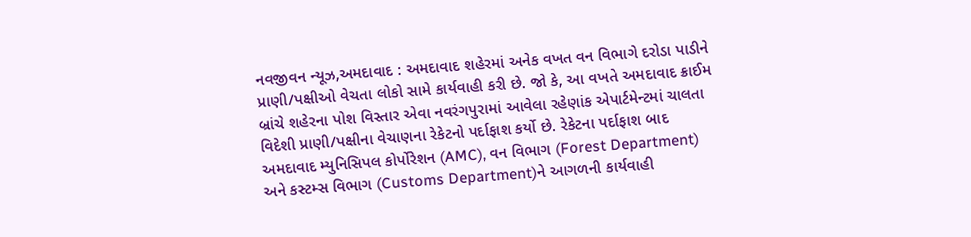નવજીવન ન્યૂઝ,અમદાવાદ : અમદાવાદ શહેરમાં અનેક વખત વન વિભાગે દરોડા પાડીને પ્રાણી/પક્ષીઓ વેચતા લોકો સામે કાર્યવાહી કરી છે. જો કે, આ વખતે અમદાવાદ ક્રાઈમ બ્રાંચે શહેરના પોશ વિસ્તાર એવા નવરંગપુરામાં આવેલા રહેણાંક એપાર્ટમેન્ટમાં ચાલતા વિદેશી પ્રાણી/પક્ષીના વેચાણના રેકેટનો પર્દાફાશ કર્યો છે. રેકેટના પર્દાફાશ બાદ અમદાવાદ મ્યુનિસિપલ કોર્પોરેશન (AMC), વન વિભાગ (Forest Department) અને કસ્ટમ્સ વિભાગ (Customs Department)ને આગળની કાર્યવાહી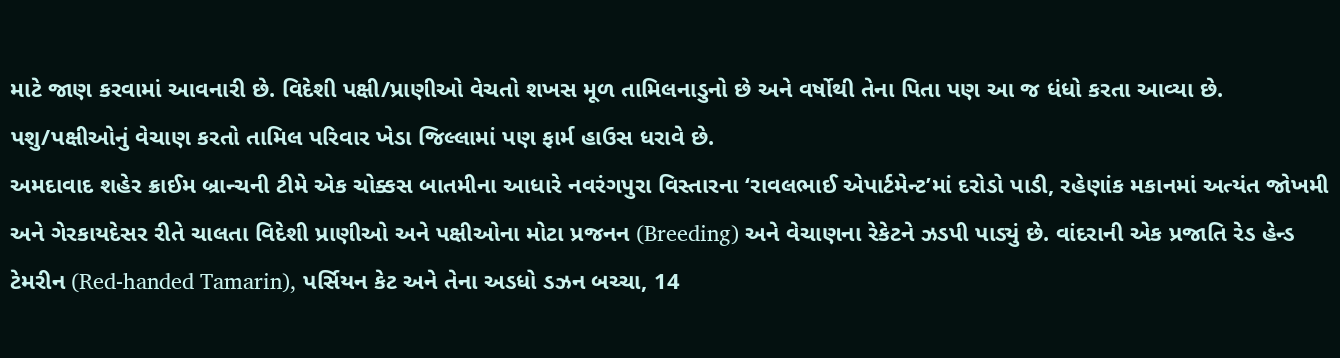માટે જાણ કરવામાં આવનારી છે. વિદેશી પક્ષી/પ્રાણીઓ વેચતો શખસ મૂળ તામિલનાડુનો છે અને વર્ષોથી તેના પિતા પણ આ જ ધંધો કરતા આવ્યા છે. પશુ/પક્ષીઓનું વેચાણ કરતો તામિલ પરિવાર ખેડા જિલ્લામાં પણ ફાર્મ હાઉસ ધરાવે છે.
અમદાવાદ શહેર ક્રાઈમ બ્રાન્ચની ટીમે એક ચોક્કસ બાતમીના આધારે નવરંગપુરા વિસ્તારના ‘રાવલભાઈ એપાર્ટમેન્ટ’માં દરોડો પાડી, રહેણાંક મકાનમાં અત્યંત જોખમી અને ગેરકાયદેસર રીતે ચાલતા વિદેશી પ્રાણીઓ અને પક્ષીઓના મોટા પ્રજનન (Breeding) અને વેચાણના રેકેટને ઝડપી પાડ્યું છે. વાંદરાની એક પ્રજાતિ રેડ હેન્ડ ટેમરીન (Red-handed Tamarin), પર્સિયન કેટ અને તેના અડધો ડઝન બચ્ચા, 14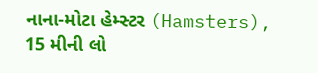નાના-મોટા હેમ્સ્ટર (Hamsters), 15 મીની લો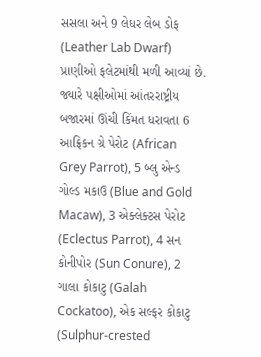સસલા અને 9 લેધર લેબ ડોફ (Leather Lab Dwarf) પ્રાણીઓ ફલેટમાંથી મળી આવ્યાં છે. જ્યારે પક્ષીઓમાં આંતરરાષ્ટ્રીય બજારમાં ઊંચી કિંમત ધરાવતા 6 આફ્રિકન ગ્રે પેરોટ (African Grey Parrot), 5 બ્લુ એન્ડ ગોલ્ડ મકાઉ (Blue and Gold Macaw), 3 એક્લેક્ટસ પેરોટ (Eclectus Parrot), 4 સન કોનીપોર (Sun Conure), 2 ગાલા કોકાટુ (Galah Cockatoo), એક સલ્ફર કોકાટુ (Sulphur-crested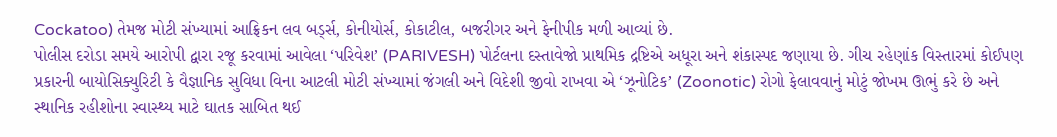Cockatoo) તેમજ મોટી સંખ્યામાં આફ્રિકન લવ બર્ડ્સ, કોનીયોર્સ, કોકાટીલ, બજરીગર અને ફેનીપીક મળી આવ્યાં છે.
પોલીસ દરોડા સમયે આરોપી દ્વારા રજૂ કરવામાં આવેલા ‘પરિવેશ’ (PARIVESH) પોર્ટલના દસ્તાવેજો પ્રાથમિક દ્રષ્ટિએ અધૂરા અને શંકાસ્પદ જણાયા છે. ગીચ રહેણાંક વિસ્તારમાં કોઈપણ પ્રકારની બાયોસિક્યુરિટી કે વૈજ્ઞાનિક સુવિધા વિના આટલી મોટી સંખ્યામાં જંગલી અને વિદેશી જીવો રાખવા એ ‘ઝૂનોટિક’ (Zoonotic) રોગો ફેલાવવાનું મોટું જોખમ ઊભું કરે છે અને સ્થાનિક રહીશોના સ્વાસ્થ્ય માટે ઘાતક સાબિત થઈ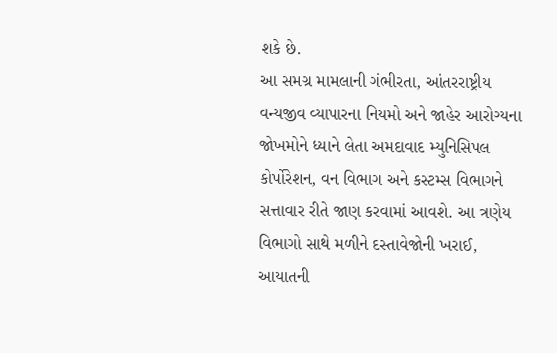શકે છે.
આ સમગ્ર મામલાની ગંભીરતા, આંતરરાષ્ટ્રીય વન્યજીવ વ્યાપારના નિયમો અને જાહેર આરોગ્યના જોખમોને ધ્યાને લેતા અમદાવાદ મ્યુનિસિપલ કોર્પોરેશન, વન વિભાગ અને કસ્ટમ્સ વિભાગને સત્તાવાર રીતે જાણ કરવામાં આવશે. આ ત્રણેય વિભાગો સાથે મળીને દસ્તાવેજોની ખરાઈ, આયાતની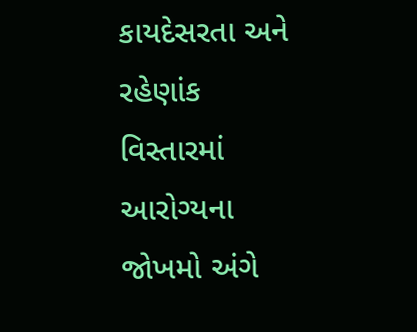કાયદેસરતા અને રહેણાંક વિસ્તારમાં આરોગ્યના જોખમો અંગે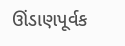ઊંડાણપૂર્વક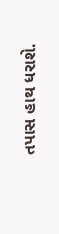તપાસ હાથ ધરાશે.